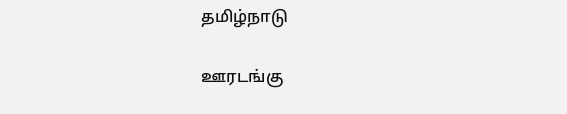தமிழ்நாடு

ஊரடங்கு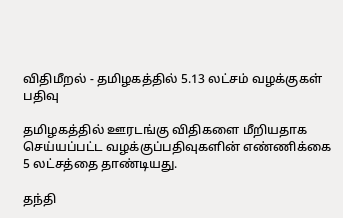விதிமீறல் - தமிழகத்தில் 5.13 லட்சம் வழக்குகள் பதிவு

தமிழகத்தில் ஊரடங்கு விதிகளை மீறியதாக செய்யப்பட்ட வழக்குப்பதிவுகளின் எண்ணிக்கை 5 லட்சத்தை தாண்டியது.

தந்தி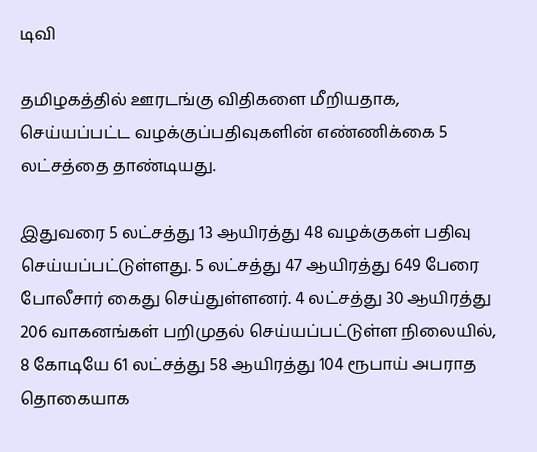டிவி

தமிழகத்தில் ஊரடங்கு விதிகளை மீறியதாக, செய்யப்பட்ட வழக்குப்பதிவுகளின் எண்ணிக்கை 5 லட்சத்தை தாண்டியது.

இதுவரை 5 லட்சத்து 13 ஆயிரத்து 48 வழக்குகள் பதிவு செய்யப்பட்டுள்ளது. 5 லட்சத்து 47 ஆயிரத்து 649 பேரை போலீசார் கைது செய்துள்ளனர். 4 லட்சத்து 30 ஆயிரத்து 206 வாகனங்கள் பறிமுதல் செய்யப்பட்டுள்ள நிலையில், 8 கோடியே 61 லட்சத்து 58 ஆயிரத்து 104 ரூபாய் அபராத தொகையாக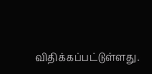விதிக்கப்பட்டுள்ளது.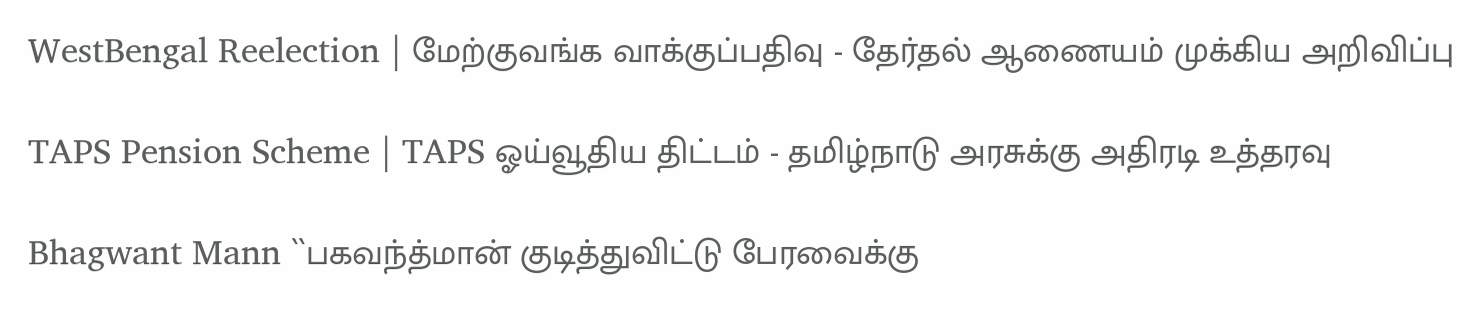WestBengal Reelection | மேற்குவங்க வாக்குப்பதிவு - தேர்தல் ஆணையம் முக்கிய அறிவிப்பு

TAPS Pension Scheme | TAPS ஓய்வூதிய திட்டம் - தமிழ்நாடு அரசுக்கு அதிரடி உத்தரவு

Bhagwant Mann ``பகவந்த்மான் குடித்துவிட்டு பேரவைக்கு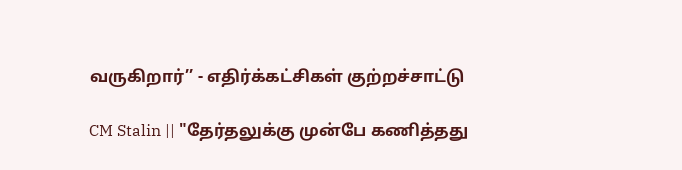வருகிறார்’’ - எதிர்க்கட்சிகள் குற்றச்சாட்டு

CM Stalin || "தேர்தலுக்கு முன்பே கணித்தது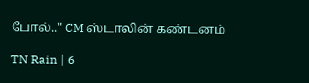போல்.." CM ஸ்டாலின் கண்டனம்

TN Rain | 6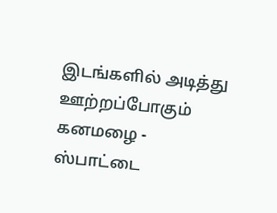இடங்களில் அடித்து ஊற்றப்போகும் கனமழை - ஸ்பாட்டை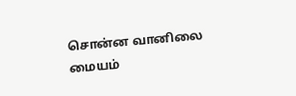சொன்ன வானிலை மையம்